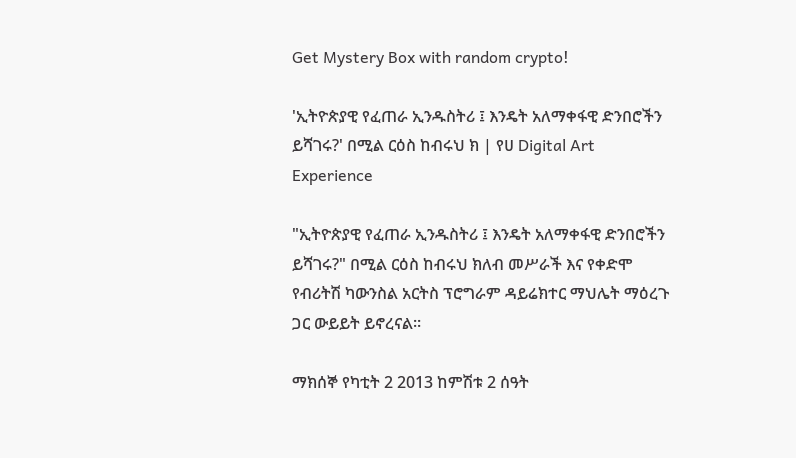Get Mystery Box with random crypto!

'ኢትዮጵያዊ የፈጠራ ኢንዱስትሪ ፤ እንዴት አለማቀፋዊ ድንበሮችን ይሻገሩ?' በሚል ርዕስ ከብሩህ ክ | የሀ Digital Art Experience

"ኢትዮጵያዊ የፈጠራ ኢንዱስትሪ ፤ እንዴት አለማቀፋዊ ድንበሮችን ይሻገሩ?" በሚል ርዕስ ከብሩህ ክለብ መሥራች እና የቀድሞ የብሪትሽ ካውንስል አርትስ ፕሮግራም ዳይሬክተር ማህሌት ማዕረጉ ጋር ውይይት ይኖረናል።

ማክሰኞ የካቲት 2 2013 ከምሽቱ 2 ሰዓት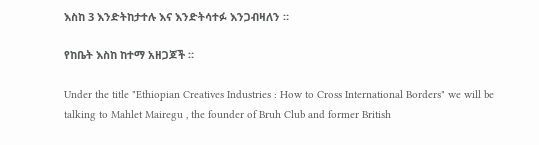እስከ 3 እንድትከታተሉ እና እንድትሳተፉ እንጋብዛለን ።

የከቤት እስከ ከተማ አዘጋጆች ።

Under the title "Ethiopian Creatives Industries : How to Cross International Borders" we will be talking to Mahlet Mairegu , the founder of Bruh Club and former British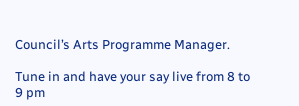Council’s Arts Programme Manager.

Tune in and have your say live from 8 to 9 pm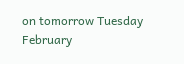on tomorrow Tuesday February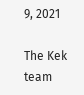9, 2021

The Kek team